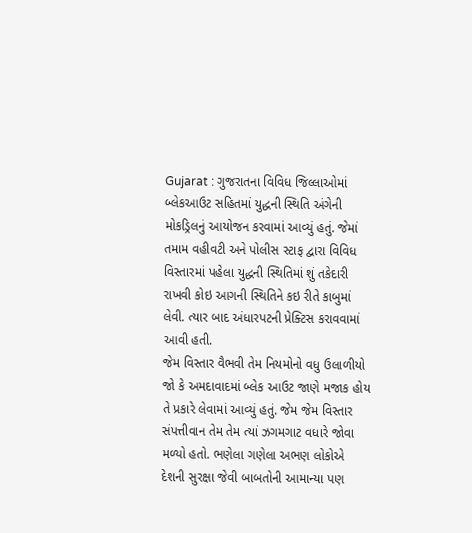Gujarat : ગુજરાતના વિવિધ જિલ્લાઓમાં બ્લેકઆઉટ સહિતમાં યુદ્ધની સ્થિતિ અંગેની મોકડ્રિલનું આયોજન કરવામાં આવ્યું હતું. જેમાં તમામ વહીવટી અને પોલીસ સ્ટાફ દ્વારા વિવિધ વિસ્તારમાં પહેલા યુદ્ધની સ્થિતિમાં શું તકેદારી રાખવી કોઇ આગની સ્થિતિને કઇ રીતે કાબુમાં લેવી. ત્યાર બાદ અંધારપટની પ્રેક્ટિસ કરાવવામાં આવી હતી.
જેમ વિસ્તાર વૈભવી તેમ નિયમોનો વધુ ઉલાળીયો
જો કે અમદાવાદમાં બ્લેક આઉટ જાણે મજાક હોય તે પ્રકારે લેવામાં આવ્યું હતું. જેમ જેમ વિસ્તાર સંપત્તીવાન તેમ તેમ ત્યાં ઝગમગાટ વધારે જોવા મળ્યો હતો. ભણેલા ગણેલા અભણ લોકોએ દેશની સુરક્ષા જેવી બાબતોની આમાન્યા પણ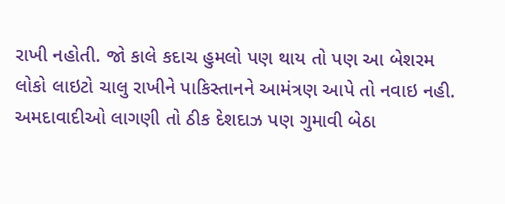રાખી નહોતી. જો કાલે કદાચ હુમલો પણ થાય તો પણ આ બેશરમ લોકો લાઇટો ચાલુ રાખીને પાકિસ્તાનને આમંત્રણ આપે તો નવાઇ નહી.
અમદાવાદીઓ લાગણી તો ઠીક દેશદાઝ પણ ગુમાવી બેઠા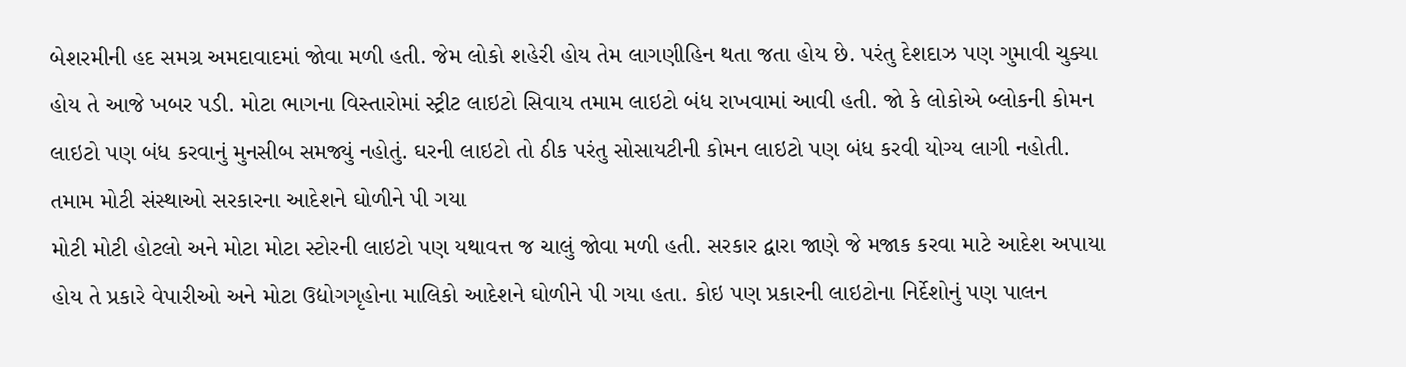બેશરમીની હદ સમગ્ર અમદાવાદમાં જોવા મળી હતી. જેમ લોકો શહેરી હોય તેમ લાગણીહિન થતા જતા હોય છે. પરંતુ દેશદાઝ પણ ગુમાવી ચુક્યા હોય તે આજે ખબર પડી. મોટા ભાગના વિસ્તારોમાં સ્ટ્રીટ લાઇટો સિવાય તમામ લાઇટો બંધ રાખવામાં આવી હતી. જો કે લોકોએ બ્લોકની કોમન લાઇટો પણ બંધ કરવાનું મુનસીબ સમજ્યું નહોતું. ઘરની લાઇટો તો ઠીક પરંતુ સોસાયટીની કોમન લાઇટો પણ બંધ કરવી યોગ્ય લાગી નહોતી.
તમામ મોટી સંસ્થાઓ સરકારના આદેશને ઘોળીને પી ગયા
મોટી મોટી હોટલો અને મોટા મોટા સ્ટોરની લાઇટો પણ યથાવત્ત જ ચાલું જોવા મળી હતી. સરકાર દ્વારા જાણે જે મજાક કરવા માટે આદેશ અપાયા હોય તે પ્રકારે વેપારીઓ અને મોટા ઉદ્યોગગૃહોના માલિકો આદેશને ઘોળીને પી ગયા હતા. કોઇ પણ પ્રકારની લાઇટોના નિર્દેશોનું પણ પાલન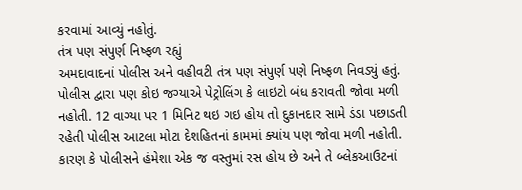કરવામાં આવ્યું નહોતું.
તંત્ર પણ સંપુર્ણ નિષ્ફળ રહ્યું
અમદાવાદનાં પોલીસ અને વહીવટી તંત્ર પણ સંપુર્ણ પણે નિષ્ફળ નિવડ્યું હતું. પોલીસ દ્વારા પણ કોઇ જગ્યાએ પેટ્રોલિંગ કે લાઇટો બંધ કરાવતી જોવા મળી નહોતી. 12 વાગ્યા પર 1 મિનિટ થઇ ગઇ હોય તો દુકાનદાર સામે ડંડા પછાડતી રહેતી પોલીસ આટલા મોટા દેશહિતનાં કામમાં ક્યાંય પણ જોવા મળી નહોતી. કારણ કે પોલીસને હંમેશા એક જ વસ્તુમાં રસ હોય છે અને તે બ્લેકઆઉટનાં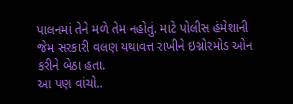પાલનમાં તેને મળે તેમ નહોતું. માટે પોલીસ હંમેશાની જેમ સરકારી વલણ યથાવત્ત રાખીને ઇગ્નોરમોડ ઓન કરીને બેઠા હતા.
આ પણ વાંચો..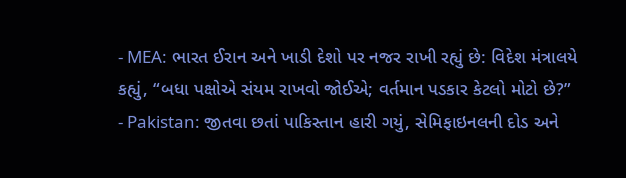- MEA: ભારત ઈરાન અને ખાડી દેશો પર નજર રાખી રહ્યું છે: વિદેશ મંત્રાલયે કહ્યું, “બધા પક્ષોએ સંયમ રાખવો જોઈએ; વર્તમાન પડકાર કેટલો મોટો છે?”
- Pakistan: જીતવા છતાં પાકિસ્તાન હારી ગયું, સેમિફાઇનલની દોડ અને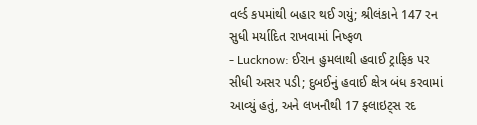વર્લ્ડ કપમાંથી બહાર થઈ ગયું; શ્રીલંકાને 147 રન સુધી મર્યાદિત રાખવામાં નિષ્ફળ
- Lucknow: ઈરાન હુમલાથી હવાઈ ટ્રાફિક પર સીધી અસર પડી; દુબઈનું હવાઈ ક્ષેત્ર બંધ કરવામાં આવ્યું હતું, અને લખનૌથી 17 ફ્લાઇટ્સ રદ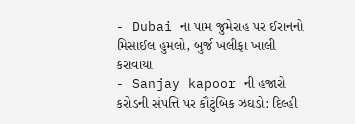- Dubai ના પામ જુમેરાહ પર ઈરાનનો મિસાઈલ હુમલો, બુર્જ ખલીફા ખાલી કરાવાયા
- Sanjay kapoor ની હજારો કરોડની સંપત્તિ પર કૌટુંબિક ઝઘડો: દિલ્હી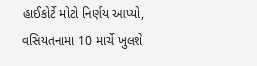હાઈકોર્ટે મોટો નિર્ણય આપ્યો, વસિયતનામા 10 માર્ચે ખુલશે